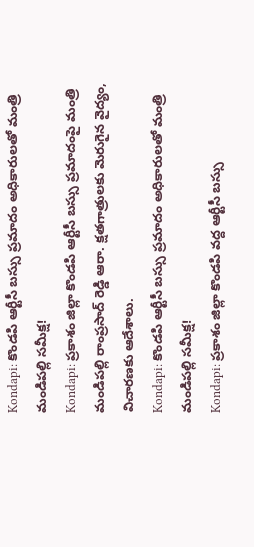Kondapi: కొండపి ఆర్టీసీ బస్సు ప్రమాదం అధికారులతో మంత్రి మండిపల్లి సమీక్ష!
Kondapi: ప్రకాశం జిల్లా కొండపి ఆర్టీసీ బస్సు ప్రమాదంపై మంత్రి మండిపల్లి రాంప్రసాద్ రెడ్డి ఆరా. క్షతగాత్రులకు మెరుగైన వైద్యం, విచారణకు ఆదేశాలు.
Kondapi: కొండపి ఆర్టీసీ బస్సు ప్రమాదం అధికారులతో మంత్రి మండిపల్లి సమీక్ష!
Kondapi: ప్రకాశం జిల్లా కొండపి వద్ద ఆర్టీసీ బస్సు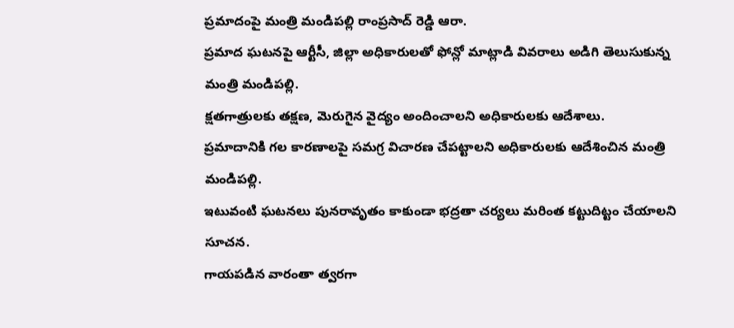ప్రమాదంపై మంత్రి మండిపల్లి రాంప్రసాద్ రెడ్డి ఆరా.
ప్రమాద ఘటనపై ఆర్టీసీ, జిల్లా అధికారులతో ఫోన్లో మాట్లాడి వివరాలు అడిగి తెలుసుకున్న మంత్రి మండిపల్లి.
క్షతగాత్రులకు తక్షణ, మెరుగైన వైద్యం అందించాలని అధికారులకు ఆదేశాలు.
ప్రమాదానికి గల కారణాలపై సమగ్ర విచారణ చేపట్టాలని అధికారులకు ఆదేశించిన మంత్రి మండిపల్లి.
ఇటువంటి ఘటనలు పునరావృతం కాకుండా భద్రతా చర్యలు మరింత కట్టుదిట్టం చేయాలని సూచన.
గాయపడిన వారంతా త్వరగా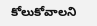కోలుకోవాలని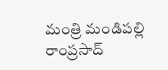మంత్రి మండిపల్లి రాంప్రసాద్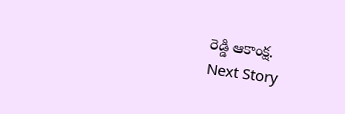రెడ్డి ఆకాంక్ష.
Next Story